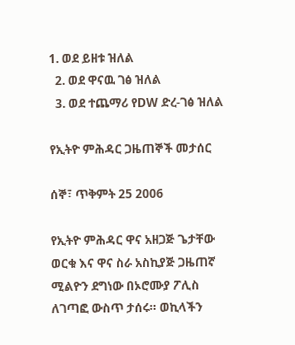1. ወደ ይዘቱ ዝለል
  2. ወደ ዋናዉ ገፅ ዝለል
  3. ወደ ተጨማሪ የDW ድረ-ገፅ ዝለል

የኢትዮ ምሕዳር ጋዜጠኞች መታሰር

ሰኞ፣ ጥቅምት 25 2006

የኢትዮ ምሕዳር ዋና አዘጋጅ ጌታቸው ወርቁ እና ዋና ስራ አስኪያጅ ጋዜጠኛ ሚልዮን ደግነው በኦሮሙያ ፖሊስ ለገጣፎ ውስጥ ታሰሩ። ወኪላችን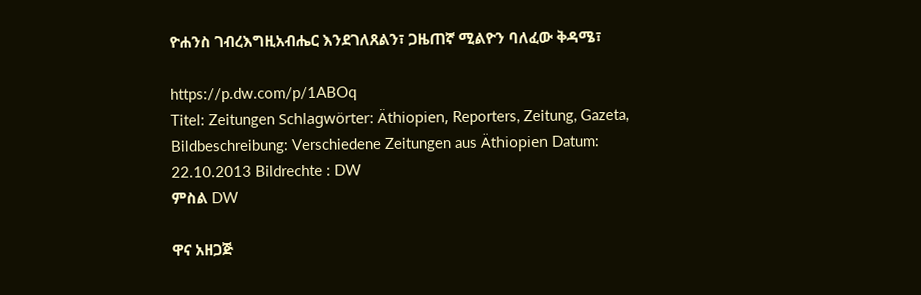ዮሐንስ ገብረእግዚአብሔር እንደገለጸልን፣ ጋዜጠኛ ሚልዮን ባለፈው ቅዳሜ፣

https://p.dw.com/p/1ABOq
Titel: Zeitungen Schlagwörter: Äthiopien, Reporters, Zeitung, Gazeta, Bildbeschreibung: Verschiedene Zeitungen aus Äthiopien Datum: 22.10.2013 Bildrechte : DW
ምስል DW

ዋና አዘጋጅ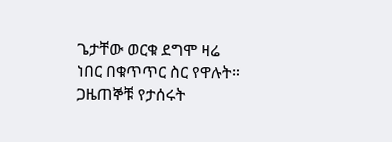ጌታቸው ወርቁ ደግሞ ዛሬ ነበር በቁጥጥር ስር የዋሉት። ጋዜጠኞቹ የታሰሩት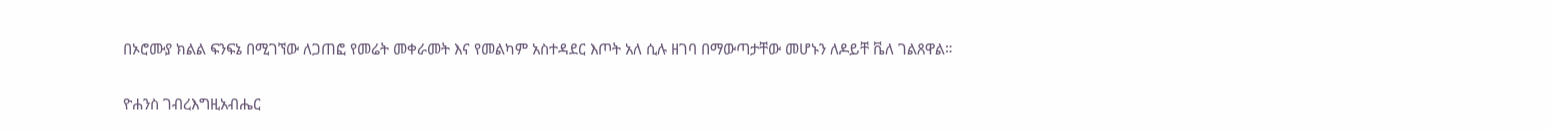በኦሮሙያ ክልል ፍንፍኔ በሚገኘው ለጋጠፎ የመሬት መቀራመት እና የመልካም አስተዳደር እጦት አለ ሲሉ ዘገባ በማውጣታቸው መሆኑን ለዶይቸ ቬለ ገልጸዋል።

ዮሐንስ ገብረእግዚአብሔር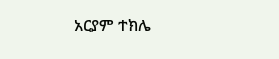አርያም ተክሌ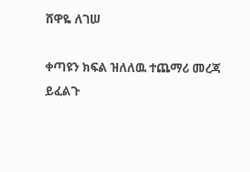ሸዋዬ ለገሠ

ቀጣዩን ክፍል ዝለለዉ ተጨማሪ መረጃ ይፈልጉ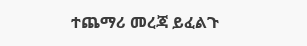ተጨማሪ መረጃ ይፈልጉ